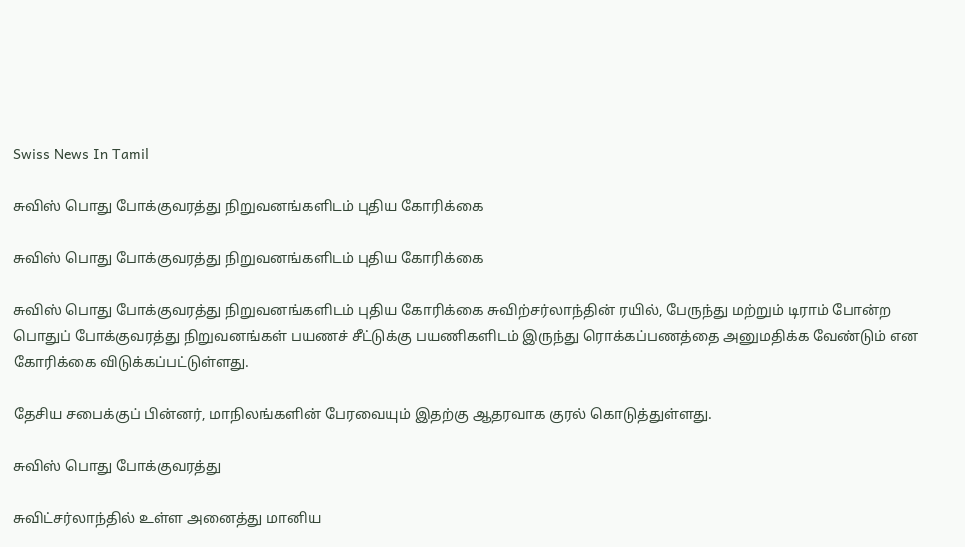Swiss News In Tamil

சுவிஸ் பொது போக்குவரத்து நிறுவனங்களிடம் புதிய கோரிக்கை

சுவிஸ் பொது போக்குவரத்து நிறுவனங்களிடம் புதிய கோரிக்கை

சுவிஸ் பொது போக்குவரத்து நிறுவனங்களிடம் புதிய கோரிக்கை சுவிற்சர்லாந்தின் ரயில், பேருந்து மற்றும் டிராம் போன்ற பொதுப் போக்குவரத்து நிறுவனங்கள் பயணச் சீட்டுக்கு பயணிகளிடம் இருந்து ரொக்கப்பணத்தை அனுமதிக்க வேண்டும் என கோரிக்கை விடுக்கப்பட்டுள்ளது.

தேசிய சபைக்குப் பின்னர், மாநிலங்களின் பேரவையும் இதற்கு ஆதரவாக குரல் கொடுத்துள்ளது.

சுவிஸ் பொது போக்குவரத்து

சுவிட்சர்லாந்தில் உள்ள அனைத்து மானிய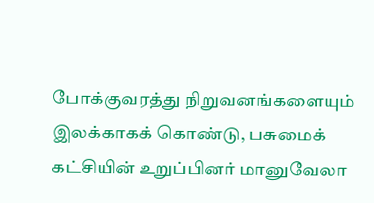போக்குவரத்து நிறுவனங்களையும் இலக்காகக் கொண்டு, பசுமைக் கட்சியின் உறுப்பினர் மானுவேலா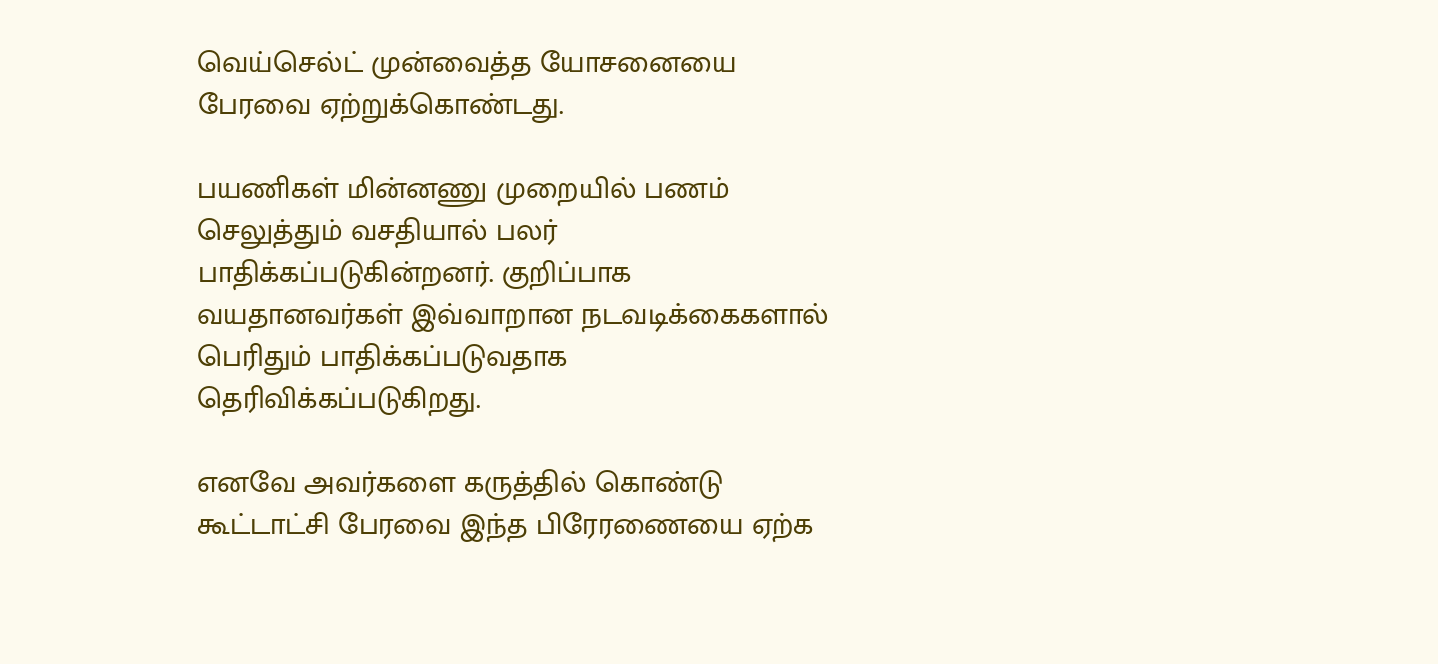வெய்செல்ட் முன்வைத்த யோசனையை பேரவை ஏற்றுக்கொண்டது.

பயணிகள் மின்னணு முறையில் பணம் செலுத்தும் வசதியால் பலர் பாதிக்கப்படுகின்றனர். குறிப்பாக வயதானவர்கள் இவ்வாறான நடவடிக்கைகளால் பெரிதும் பாதிக்கப்படுவதாக தெரிவிக்கப்படுகிறது.

எனவே அவர்களை கருத்தில் கொண்டு கூட்டாட்சி பேரவை இந்த பிரேரணையை ஏற்க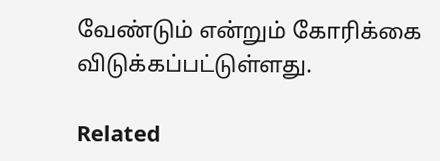வேண்டும் என்றும் கோரிக்கை விடுக்கப்பட்டுள்ளது.

Related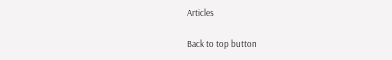Articles

Back to top button